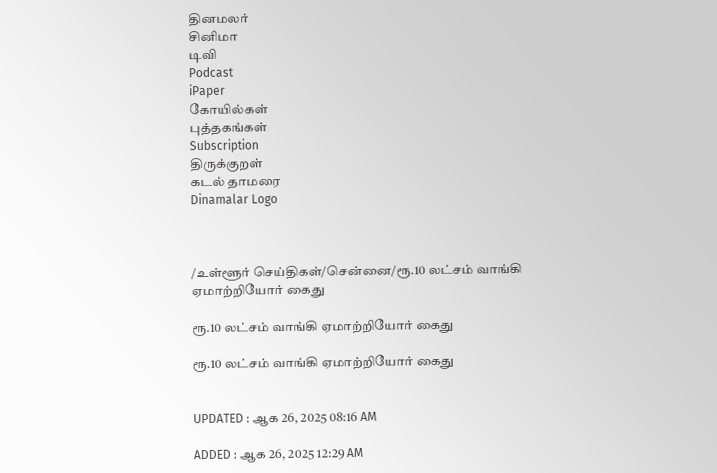தினமலர்
சினிமா
டிவி
Podcast
iPaper
கோயில்கள்
புத்தகங்கள்
Subscription
திருக்குறள்
கடல் தாமரை
Dinamalar Logo



/உள்ளூர் செய்திகள்/சென்னை/ரூ.10 லட்சம் வாங்கி ஏமாற்றியோர் கைது

ரூ.10 லட்சம் வாங்கி ஏமாற்றியோர் கைது

ரூ.10 லட்சம் வாங்கி ஏமாற்றியோர் கைது


UPDATED : ஆக 26, 2025 08:16 AM

ADDED : ஆக 26, 2025 12:29 AM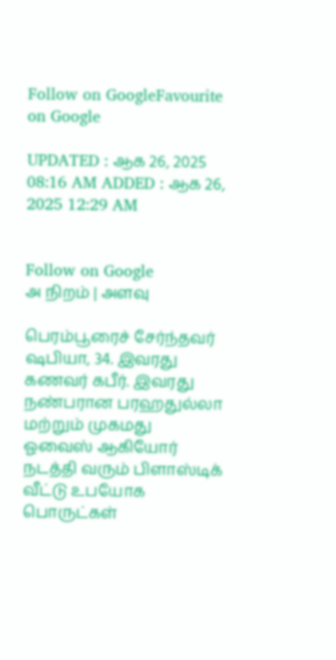Follow on GoogleFavourite on Google

UPDATED : ஆக 26, 2025 08:16 AM ADDED : ஆக 26, 2025 12:29 AM


Follow on Google
அ நிறம் | அளவு

பெரம்பூரைச் சேர்ந்தவர் ஷபியா, 34. இவரது கணவர் கபீர். இவரது நண்பரான பரஹதுல்லா மற்றும் முகமது ஓவைஸ் ஆகியோர் நடத்தி வரும் பிளாஸ்டிக் வீட்டு உபயோக பொருட்கள்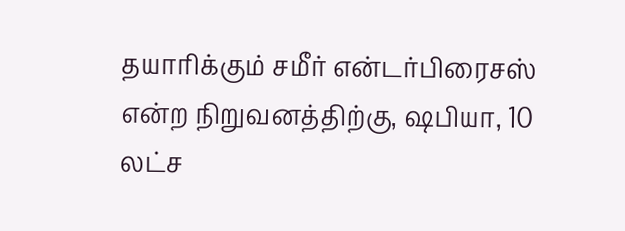தயாரிக்கும் சமீர் என்டர்பிரைசஸ் என்ற நிறுவனத்திற்கு, ஷபியா, 10 லட்ச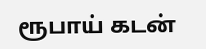ரூபாய் கடன்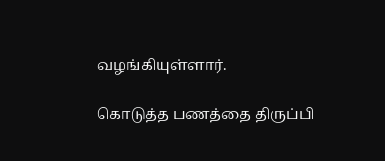வழங்கியுள்ளார்.

கொடுத்த பணத்தை திருப்பி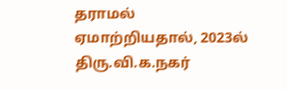தராமல் ஏமாற்றியதால், 2023ல் திரு.வி.க.நகர்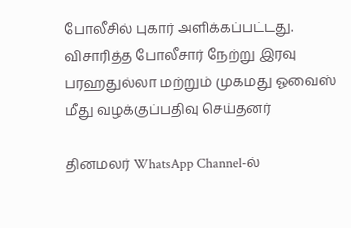போலீசில் புகார் அளிக்கப்பட்டது. விசாரித்த போலீசார் நேற்று இரவு பரஹதுல்லா மற்றும் முகமது ஓவைஸ் மீது வழக்குப்பதிவு செய்தனர்

தினமலர் WhatsApp Channel-ல்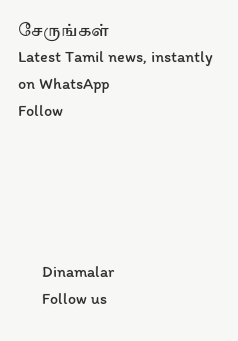சேருங்கள்
Latest Tamil news, instantly on WhatsApp
Follow





      Dinamalar
      Follow us